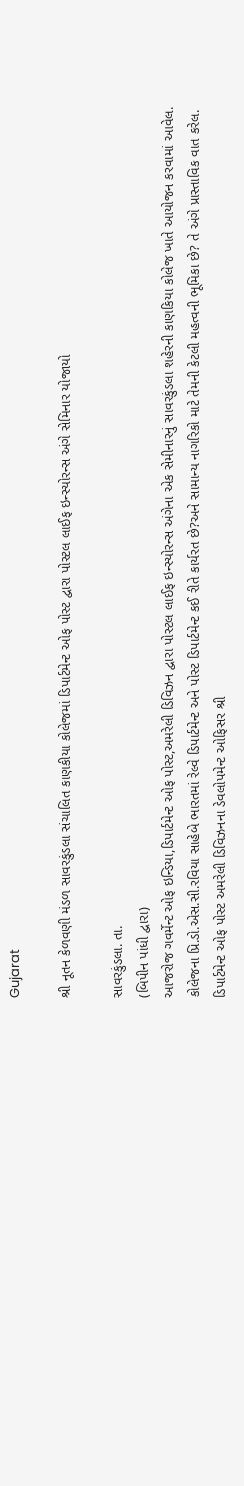Gujarat

શ્રી નૂતન કેળવણી મંડળ સાવરકુંડલા સંચાલિત કાણકીયા કોલેજમાં ડિપાર્ટમેન્ટ ઓફ પોસ્ટ દ્વારા પોસ્ટલ લાઈફ ઇન્સ્યોરન્સ અંગે સેમિનાર યોજાયો

સાવરકુંડલા. તા.
(બિપીન પાંધી દ્વારા)
આજરોજ ગવર્મેન્ટ ઓફ ઇન્ડિયા,ડિપાર્ટમેન્ટ ઓફ પોસ્ટ,અમરેલી ડિવિઝન દ્વારા પોસ્ટલ લાઈફ ઇન્સ્યોરન્સ અંગેના એક સેમીનારનું સાવરકુંડલા શહેરની કાણકિયા કોલેજ ખાતે આયોજન કરવામાં આવેલ.
કોલેજના પ્રિ.ડો.એસ.સી.રવિયા સાહેબે ભારતમાં રેલ્વે ડિપાર્ટમેન્ટ અને પોસ્ટ ડિપાર્ટમેન્ટ કઈ રીતે કાર્યરત છે?અને સામાન્ય નાગરિકો માટે તેમની કેટલી મહત્વની ભૂમિકા છે? તે અંગે પ્રાસ્તાવિક વાત કરેલ.
ડિપાર્ટમેન્ટ ઓફ પોસ્ટ અમરેલી ડિવિઝનના ડેવલોપમેન્ટ ઓફિસર શ્રી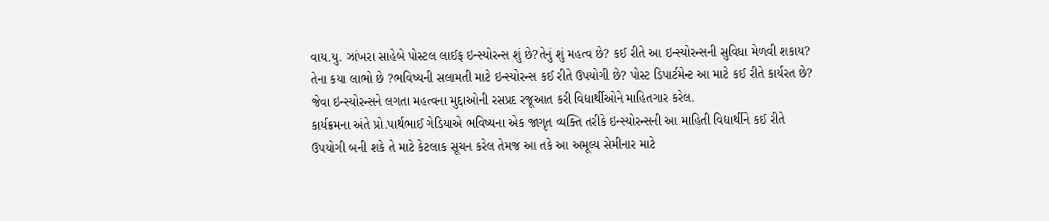વાય.યુ. ઝાંખરા સાહેબે પોસ્ટલ લાઈફ ઇન્સ્યોરન્સ શું છે?તેનું શું મહત્વ છે? કઈ રીતે આ ઇન્સ્યોરન્સની સુવિધા મેળવી શકાય? તેના કયા લાભો છે ?ભવિષ્યની સલામતી માટે ઇન્સ્યોરન્સ કઈ રીતે ઉપયોગી છે? પોસ્ટ ડિપાર્ટમેન્ટ આ માટે કઈ રીતે કાર્યરત છે? જેવા ઇન્સ્યોરન્સને લગતા મહત્વના મુદ્દાઓની રસપ્રદ રજૂઆત કરી વિદ્યાર્થીઓને માહિતગાર કરેલ.
કાર્યક્રમના અંતે પ્રો.પાર્થભાઈ ગેડિયાએ ભવિષ્યના એક જાગૃત વ્યક્તિ તરીકે ઇન્સ્યોરન્સની આ માહિતી વિદ્યાર્થીને કઈ રીતે ઉપયોગી બની શકે તે માટે કેટલાક સૂચન કરેલ તેમજ આ તકે આ અમૂલ્ય સેમીનાર માટે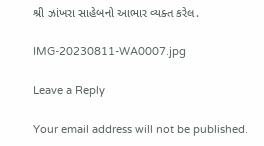શ્રી ઝાંખરા સાહેબનો આભાર વ્યક્ત કરેલ.

IMG-20230811-WA0007.jpg

Leave a Reply

Your email address will not be published.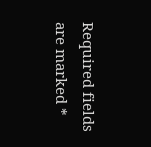Required fields are marked *